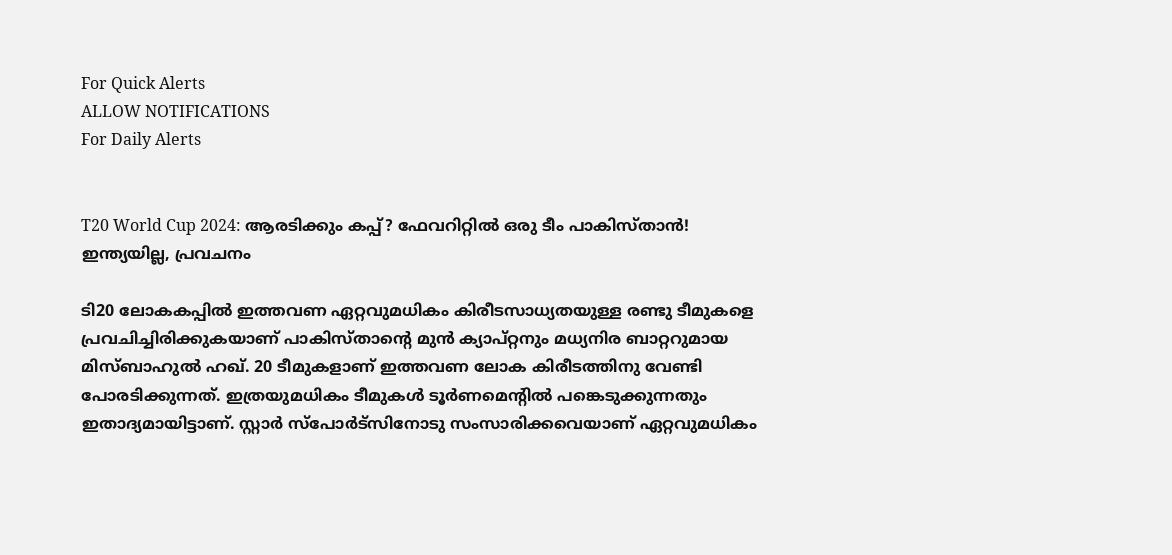For Quick Alerts
ALLOW NOTIFICATIONS
For Daily Alerts


T20 World Cup 2024: ആരടിക്കും കപ്പ്? ഫേവറിറ്റില്‍ ഒരു ടീം പാകിസ്താന്‍! ഇന്ത്യയില്ല, പ്രവചനം

ടി20 ലോകകപ്പില്‍ ഇത്തവണ ഏറ്റവുമധികം കിരീടസാധ്യതയുള്ള രണ്ടു ടീമുകളെ പ്രവചിച്ചിരിക്കുകയാണ് പാകിസ്താന്റെ മുന്‍ ക്യാപ്റ്റനും മധ്യനിര ബാറ്ററുമായ മിസ്ബാഹുല്‍ ഹഖ്. 20 ടീമുകളാണ് ഇത്തവണ ലോക കിരീടത്തിനു വേണ്ടി പോരടിക്കുന്നത്. ഇത്രയുമധികം ടീമുകള്‍ ടൂര്‍ണമെന്റില്‍ പങ്കെടുക്കുന്നതും ഇതാദ്യമായിട്ടാണ്. സ്റ്റാര്‍ സ്‌പോര്‍ട്‌സിനോടു സംസാരിക്കവെയാണ് ഏറ്റവുമധികം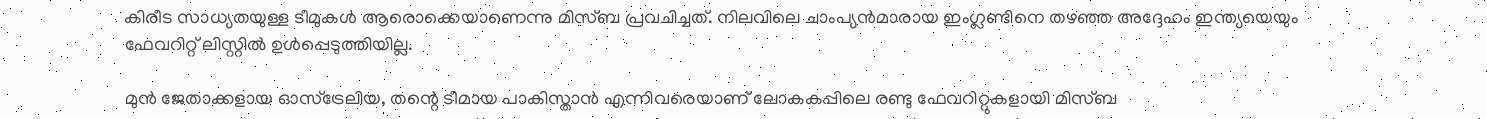കിരീട സാധ്യതയുള്ള ടീമുകള്‍ ആരൊക്കെയാണെന്നു മിസ്ബ പ്രവചിച്ചത്. നിലവിലെ ചാംപ്യന്‍മാരായ ഇംഗ്ലണ്ടിനെ തഴഞ്ഞ അദ്ദേഹം ഇന്ത്യയെയും ഫേവറിറ്റ് ലിസ്റ്റില്‍ ഉള്‍പ്പെടുത്തിയില്ല.

മുന്‍ ജേതാക്കളായ ഓസ്‌ട്രേലിയ, തന്റെ ടീമായ പാകിസ്താന്‍ എന്നിവരെയാണ് ലോകകപ്പിലെ രണ്ടു ഫേവറിറ്റുകളായി മിസ്ബ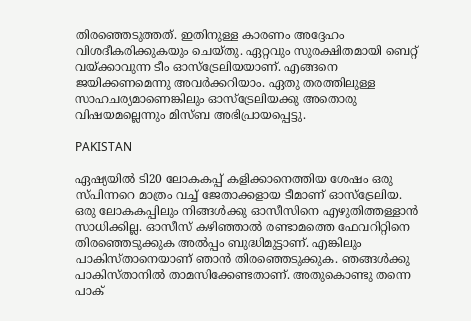തിരഞ്ഞെടുത്തത്. ഇതിനുള്ള കാരണം അദ്ദേഹം വിശദീകരിക്കുകയും ചെയ്തു. ഏറ്റവും സുരക്ഷിതമായി ബെറ്റ് വയ്ക്കാവുന്ന ടീം ഓസ്‌ട്രേലിയയാണ്. എങ്ങനെ ജയിക്കണമെന്നു അവര്‍ക്കറിയാം. ഏതു തരത്തിലുള്ള സാഹചര്യമാണെങ്കിലും ഓസ്‌ട്രേലിയക്കു അതൊരു വിഷയമല്ലെന്നും മിസ്ബ അഭിപ്രായപ്പെട്ടു.

PAKISTAN

ഏഷ്യയില്‍ ടി20 ലോകകപ്പ് കളിക്കാനെത്തിയ ശേഷം ഒരു സ്പിന്നറെ മാത്രം വച്ച് ജേതാക്കളായ ടീമാണ് ഓസ്‌ട്രേലിയ. ഒരു ലോകകപ്പിലും നിങ്ങള്‍ക്കു ഓസീസിനെ എഴുതിത്തള്ളാന്‍ സാധിക്കില്ല. ഓസീസ് കഴിഞ്ഞാല്‍ രണ്ടാമത്തെ ഫേവറിറ്റിനെ തിരഞ്ഞെടുക്കുക അല്‍പ്പം ബുദ്ധിമുട്ടാണ്. എങ്കിലും പാകിസ്താനെയാണ് ഞാന്‍ തിരഞ്ഞെടുക്കുക. ഞങ്ങള്‍ക്കു പാകിസ്താനില്‍ താമസിക്കേണ്ടതാണ്. അതുകൊണ്ടു തന്നെ പാക്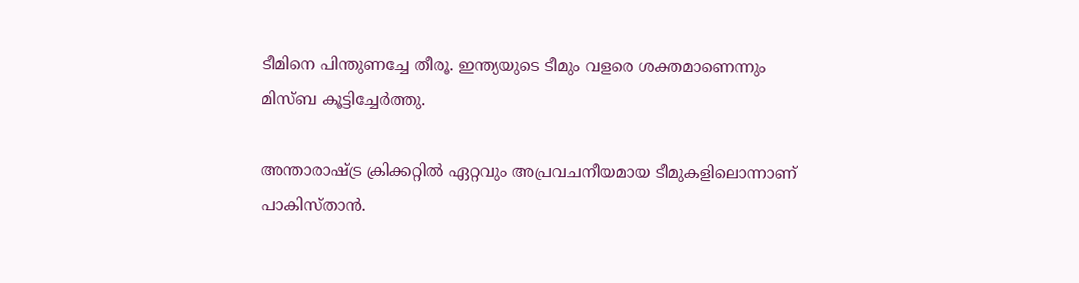ടീമിനെ പിന്തുണച്ചേ തീരൂ. ഇന്ത്യയുടെ ടീമും വളരെ ശക്തമാണെന്നും മിസ്ബ കൂട്ടിച്ചേര്‍ത്തു.

അന്താരാഷ്ട്ര ക്രിക്കറ്റില്‍ ഏറ്റവും അപ്രവചനീയമായ ടീമുകളിലൊന്നാണ് പാകിസ്താന്‍.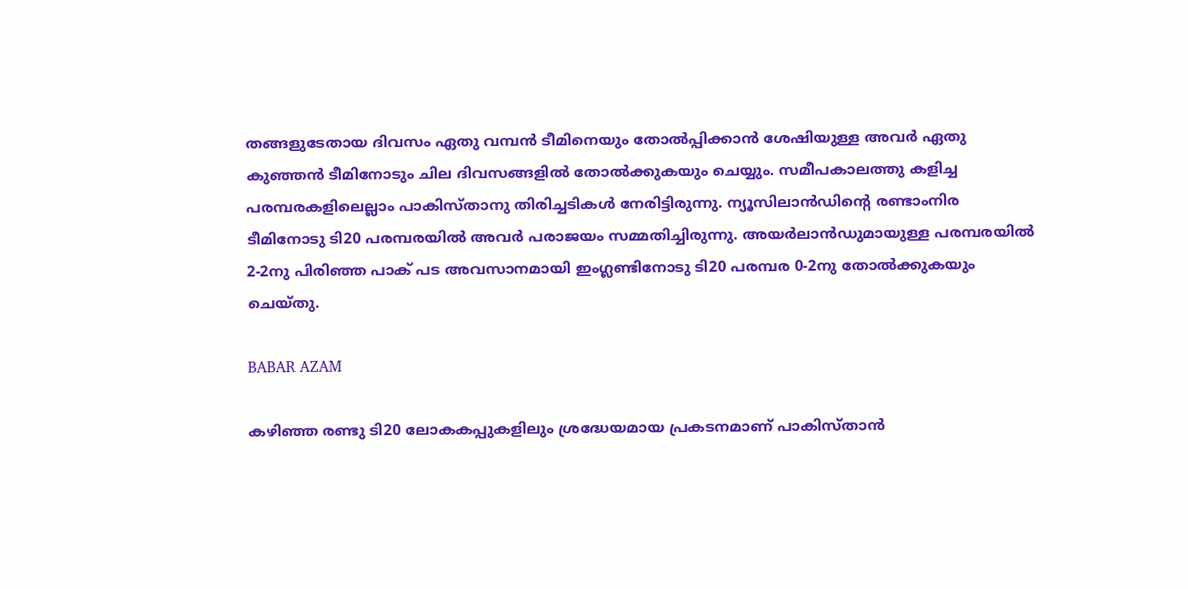തങ്ങളുടേതായ ദിവസം ഏതു വമ്പന്‍ ടീമിനെയും തോല്‍പ്പിക്കാന്‍ ശേഷിയുള്ള അവര്‍ ഏതു കുഞ്ഞന്‍ ടീമിനോടും ചില ദിവസങ്ങളില്‍ തോല്‍ക്കുകയും ചെയ്യും. സമീപകാലത്തു കളിച്ച പരമ്പരകളിലെല്ലാം പാകിസ്താനു തിരിച്ചടികള്‍ നേരിട്ടിരുന്നു. ന്യൂസിലാന്‍ഡിന്റെ രണ്ടാംനിര ടീമിനോടു ടി20 പരമ്പരയില്‍ അവര്‍ പരാജയം സമ്മതിച്ചിരുന്നു. അയര്‍ലാന്‍ഡുമായുള്ള പരമ്പരയില്‍ 2-2നു പിരിഞ്ഞ പാക് പട അവസാനമായി ഇംഗ്ലണ്ടിനോടു ടി20 പരമ്പര 0-2നു തോല്‍ക്കുകയും ചെയ്തു.

BABAR AZAM

കഴിഞ്ഞ രണ്ടു ടി20 ലോകകപ്പുകളിലും ശ്രദ്ധേയമായ പ്രകടനമാണ് പാകിസ്താന്‍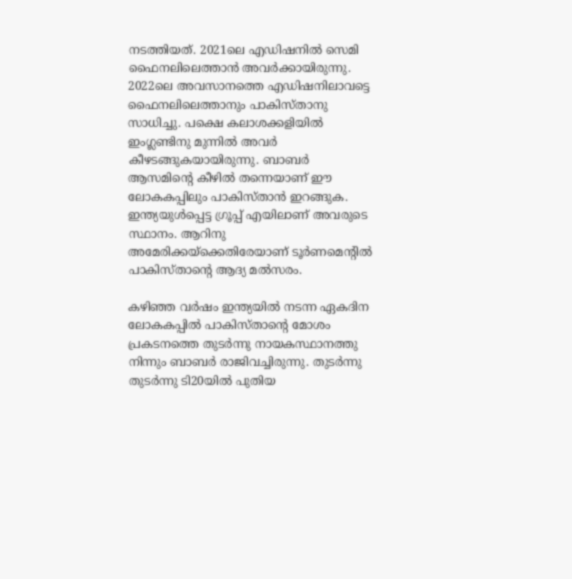നടത്തിയത്. 2021ലെ എഡിഷനില്‍ സെമി ഫൈനലിലെത്താന്‍ അവര്‍ക്കായിരുന്നു. 2022ലെ അവസാനത്തെ എഡിഷനിലാവട്ടെ ഫൈനലിലെത്താനും പാകിസ്താനു സാധിച്ചു. പക്ഷെ കലാശക്കളിയില്‍ ഇംഗ്ലണ്ടിനു മുന്നില്‍ അവര്‍ കീഴടങ്ങുകയായിരുന്നു. ബാബര്‍ ആസമിന്റെ കീഴില്‍ തന്നെയാണ് ഈ ലോകകപ്പിലും പാകിസ്താന്‍ ഇറങ്ങുക. ഇന്ത്യയുള്‍പ്പെട്ട ഗ്രൂപ്പ് എയിലാണ് അവരുടെ സ്ഥാനം. ആറിനു അമേരിക്കയ്‌ക്കെതിരേയാണ് ടൂര്‍ണമെന്റില്‍ പാകിസ്താന്റെ ആദ്യ മല്‍സരം.

കഴിഞ്ഞ വര്‍ഷം ഇന്ത്യയില്‍ നടന്ന ഏകദിന ലോകകപ്പില്‍ പാകിസ്താന്റെ മോശം പ്രകടനത്തെ തുടര്‍ന്നു നായകസ്ഥാനത്തു നിന്നും ബാബര്‍ രാജിവച്ചിരുന്നു. തുടര്‍ന്നു തുടര്‍ന്നു ടി20യില്‍ പുതിയ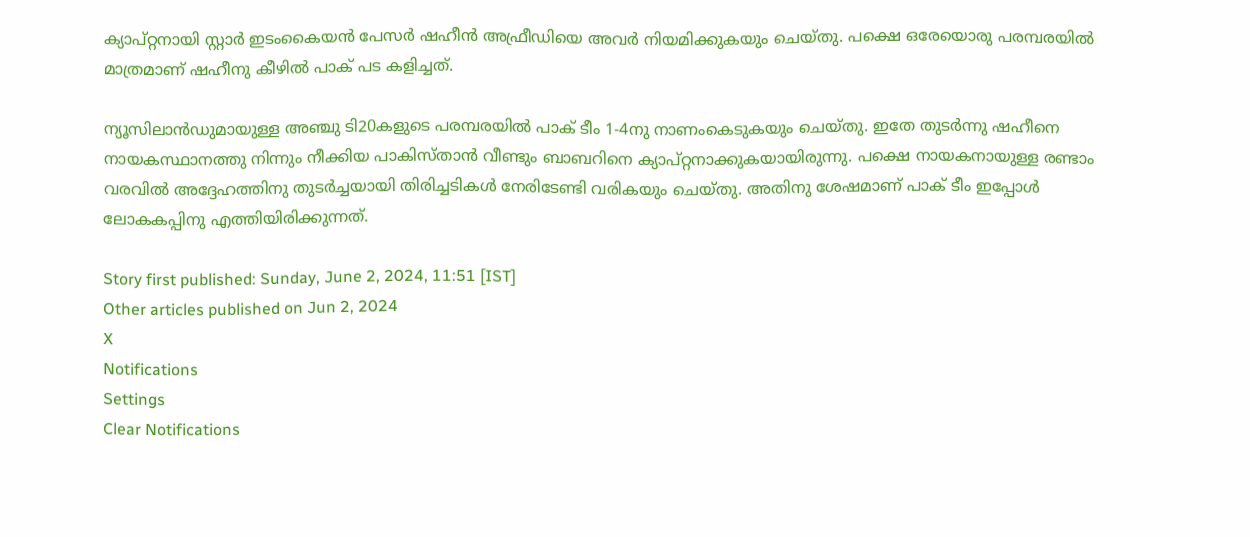ക്യാപ്റ്റനായി സ്റ്റാര്‍ ഇടംകൈയന്‍ പേസര്‍ ഷഹീന്‍ അഫ്രീഡിയെ അവര്‍ നിയമിക്കുകയും ചെയ്തു. പക്ഷെ ഒരേയൊരു പരമ്പരയില്‍ മാത്രമാണ് ഷഹീനു കീഴില്‍ പാക് പട കളിച്ചത്.

ന്യൂസിലാന്‍ഡുമായുള്ള അഞ്ചു ടി20കളുടെ പരമ്പരയില്‍ പാക് ടീം 1-4നു നാണംകെടുകയും ചെയ്തു. ഇതേ തുടര്‍ന്നു ഷഹീനെ നായകസ്ഥാനത്തു നിന്നും നീക്കിയ പാകിസ്താന്‍ വീണ്ടും ബാബറിനെ ക്യാപ്റ്റനാക്കുകയായിരുന്നു. പക്ഷെ നായകനായുള്ള രണ്ടാം വരവില്‍ അദ്ദേഹത്തിനു തുടര്‍ച്ചയായി തിരിച്ചടികള്‍ നേരിടേണ്ടി വരികയും ചെയ്തു. അതിനു ശേഷമാണ് പാക് ടീം ഇപ്പോള്‍ ലോകകപ്പിനു എത്തിയിരിക്കുന്നത്.

Story first published: Sunday, June 2, 2024, 11:51 [IST]
Other articles published on Jun 2, 2024
X
Notifications
Settings
Clear Notifications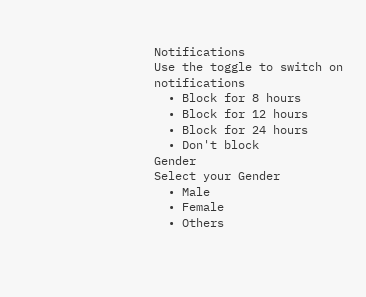Notifications
Use the toggle to switch on notifications
  • Block for 8 hours
  • Block for 12 hours
  • Block for 24 hours
  • Don't block
Gender
Select your Gender
  • Male
  • Female
  • Others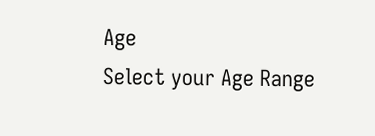Age
Select your Age Range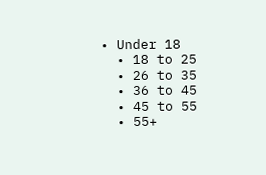• Under 18
  • 18 to 25
  • 26 to 35
  • 36 to 45
  • 45 to 55
  • 55+